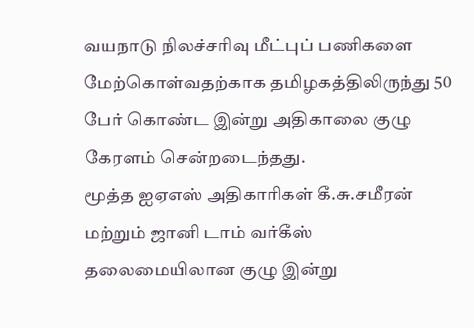வயநாடு நிலச்சரிவு மீட்புப் பணிகளை மேற்கொள்வதற்காக தமிழகத்திலிருந்து 50 பேர் கொண்ட இன்று அதிகாலை குழு கேரளம் சென்றடைந்தது.
மூத்த ஐஏஎஸ் அதிகாரிகள் கீ.சு.சமீரன் மற்றும் ஜானி டாம் வர்கீஸ் தலைமையிலான குழு இன்று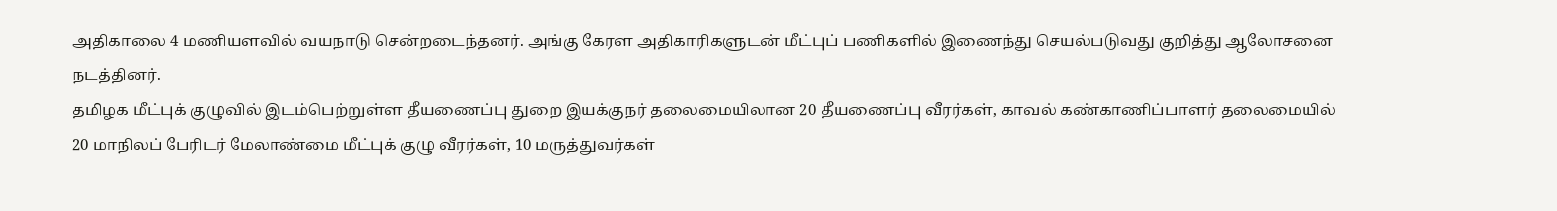அதிகாலை 4 மணியளவில் வயநாடு சென்றடைந்தனர். அங்கு கேரள அதிகாரிகளுடன் மீட்புப் பணிகளில் இணைந்து செயல்படுவது குறித்து ஆலோசனை நடத்தினர்.
தமிழக மீட்புக் குழுவில் இடம்பெற்றுள்ள தீயணைப்பு துறை இயக்குநர் தலைமையிலான 20 தீயணைப்பு வீரர்கள், காவல் கண்காணிப்பாளர் தலைமையில் 20 மாநிலப் பேரிடர் மேலாண்மை மீட்புக் குழு வீரர்கள், 10 மருத்துவர்கள்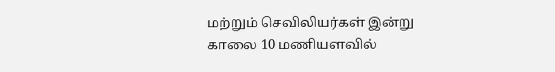மற்றும் செவிலியர்கள் இன்று காலை 10 மணியளவில்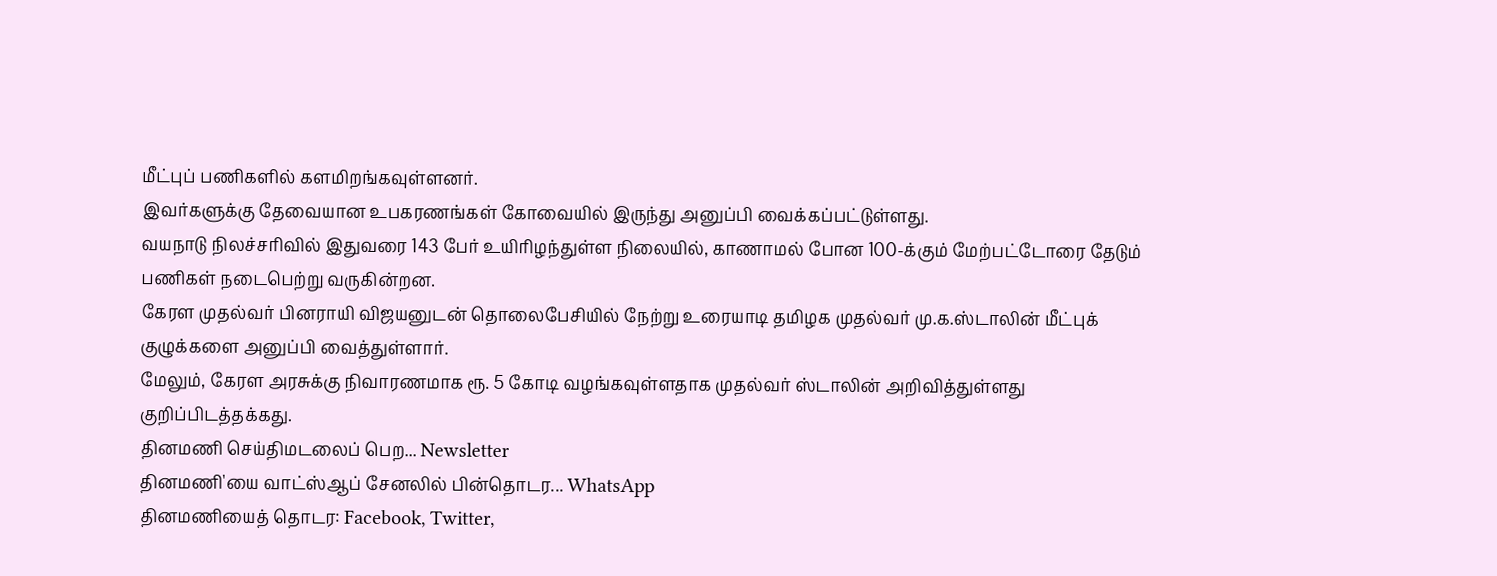மீட்புப் பணிகளில் களமிறங்கவுள்ளனர்.
இவர்களுக்கு தேவையான உபகரணங்கள் கோவையில் இருந்து அனுப்பி வைக்கப்பட்டுள்ளது.
வயநாடு நிலச்சரிவில் இதுவரை 143 பேர் உயிரிழந்துள்ள நிலையில், காணாமல் போன 100-க்கும் மேற்பட்டோரை தேடும் பணிகள் நடைபெற்று வருகின்றன.
கேரள முதல்வர் பினராயி விஜயனுடன் தொலைபேசியில் நேற்று உரையாடி தமிழக முதல்வர் மு.க.ஸ்டாலின் மீட்புக் குழுக்களை அனுப்பி வைத்துள்ளார்.
மேலும், கேரள அரசுக்கு நிவாரணமாக ரூ. 5 கோடி வழங்கவுள்ளதாக முதல்வர் ஸ்டாலின் அறிவித்துள்ளது குறிப்பிடத்தக்கது.
தினமணி செய்திமடலைப் பெற... Newsletter
தினமணி'யை வாட்ஸ்ஆப் சேனலில் பின்தொடர... WhatsApp
தினமணியைத் தொடர: Facebook, Twitter,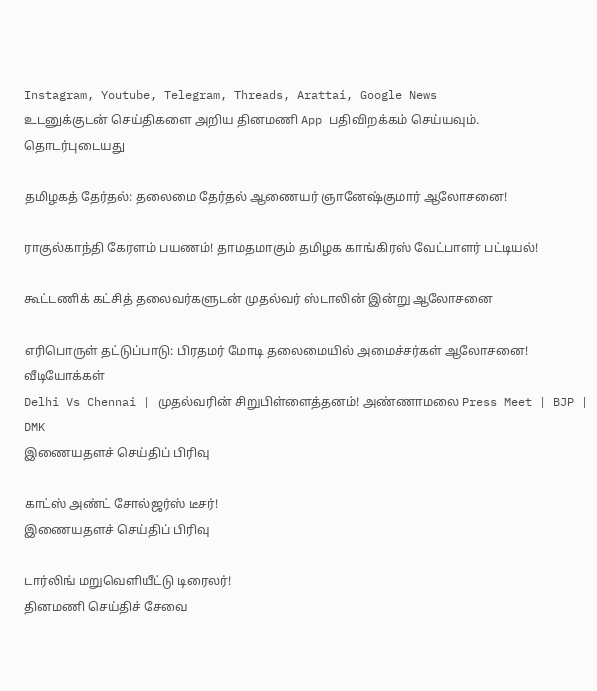Instagram, Youtube, Telegram, Threads, Arattai, Google News
உடனுக்குடன் செய்திகளை அறிய தினமணி App பதிவிறக்கம் செய்யவும்.
தொடர்புடையது

தமிழகத் தேர்தல்: தலைமை தேர்தல் ஆணையர் ஞானேஷ்குமார் ஆலோசனை!

ராகுல்காந்தி கேரளம் பயணம்! தாமதமாகும் தமிழக காங்கிரஸ் வேட்பாளர் பட்டியல்!

கூட்டணிக் கட்சித் தலைவர்களுடன் முதல்வர் ஸ்டாலின் இன்று ஆலோசனை

எரிபொருள் தட்டுப்பாடு: பிரதமர் மோடி தலைமையில் அமைச்சர்கள் ஆலோசனை!
வீடியோக்கள்
Delhi Vs Chennai | முதல்வரின் சிறுபிள்ளைத்தனம்! அண்ணாமலை Press Meet | BJP | DMK
இணையதளச் செய்திப் பிரிவு

காட்ஸ் அண்ட் சோல்ஜர்ஸ் டீசர்!
இணையதளச் செய்திப் பிரிவு

டார்லிங் மறுவெளியீட்டு டிரைலர்!
தினமணி செய்திச் சேவை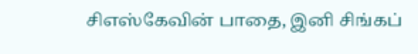சிஎஸ்கேவின் பாதை, இனி சிங்கப்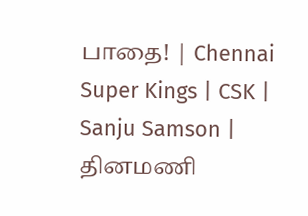பாதை! | Chennai Super Kings | CSK | Sanju Samson |
தினமணி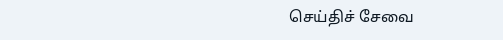செய்திச் சேவை